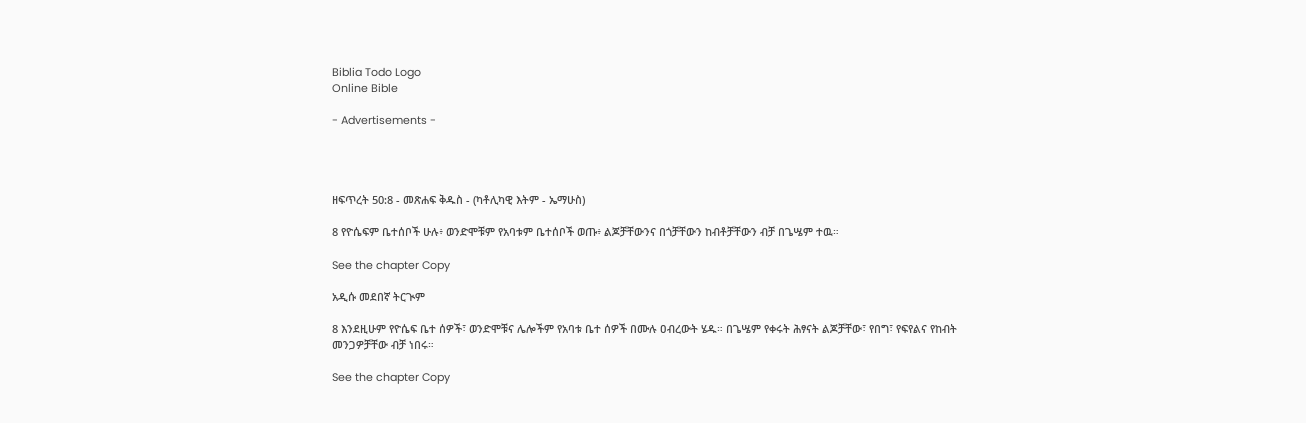Biblia Todo Logo
Online Bible

- Advertisements -




ዘፍጥረት 50:8 - መጽሐፍ ቅዱስ - (ካቶሊካዊ እትም - ኤማሁስ)

8 የዮሴፍም ቤተሰቦች ሁሉ፥ ወንድሞቹም የአባቱም ቤተሰቦች ወጡ፥ ልጆቻቸውንና በጎቻቸውን ከብቶቻቸውን ብቻ በጌሤም ተዉ።

See the chapter Copy

አዲሱ መደበኛ ትርጒም

8 እንደዚሁም የዮሴፍ ቤተ ሰዎች፣ ወንድሞቹና ሌሎችም የአባቱ ቤተ ሰዎች በሙሉ ዐብረውት ሄዱ። በጌሤም የቀሩት ሕፃናት ልጆቻቸው፣ የበግ፣ የፍየልና የከብት መንጋዎቻቸው ብቻ ነበሩ።

See the chapter Copy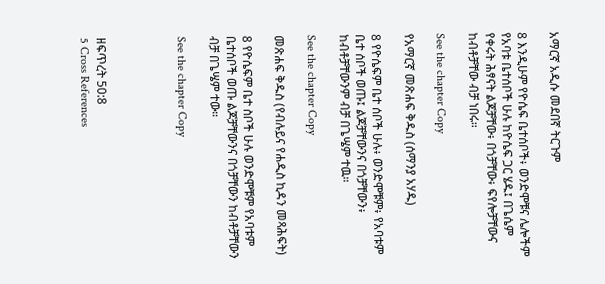አማርኛ አዲሱ መደበኛ ትርጉም

8 እንዲሁም የዮሴፍ ቤተሰቦች፥ ወንድሞቹና ሌሎችም የአባቱ ቤተሰቦች ሁሉ ከዮሴፍ ጋር ሄዱ፤ በጌሴም የቀሩት ሕፃናት ልጆቻቸው፥ በጎቻቸው፥ ፍየሎቻቸውና ከብቶቻቸው ብቻ ነበሩ።

See the chapter Copy

የአማርኛ መጽሐፍ ቅዱስ (ሰማንያ አሃዱ)

8 የዮሴፍም ቤተ ሰቦች ሁሉ፥ ወንድሞቹም፥ የአባቱም ቤተ ሰቦች ወጡ፤ ልጆቻቸውንና በጎቻቸውን፥ ከብቶቻቸውንም ብቻ በጌሤም ተዉ።

See the chapter Copy

መጽሐፍ ቅዱስ (የብሉይና የሐዲስ ኪዳን መጻሕፍት)

8 የዮሴፍም ቤተ ስቦች ሁሉ ወንድሞቹም የአባቱም ቤተሰቦች ወጡ ልጆቻቸውንና በጎቻቸውን ከብቶቻቸውን ብቻ በጌሤም ተው።

See the chapter Copy




ዘፍጥረት 50:8
5 Cross References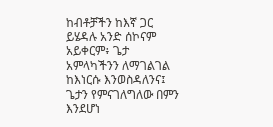ከብቶቻችን ከእኛ ጋር ይሄዳሉ አንድ ሰኮናም አይቀርም፥ ጌታ አምላካችንን ለማገልገል ከእነርሱ እንወስዳለንና፤ ጌታን የምናገለግለው በምን እንደሆነ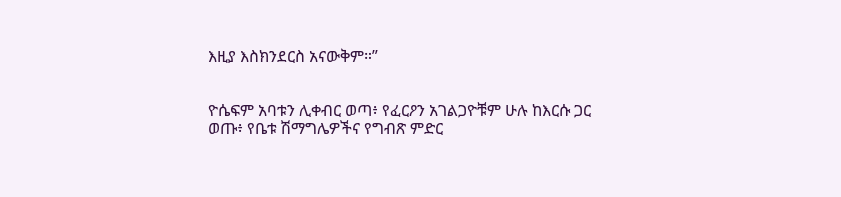እዚያ እስክንደርስ አናውቅም።”


ዮሴፍም አባቱን ሊቀብር ወጣ፥ የፈርዖን አገልጋዮቹም ሁሉ ከእርሱ ጋር ወጡ፥ የቤቱ ሽማግሌዎችና የግብጽ ምድር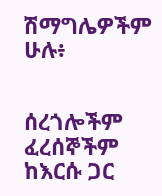ሽማግሌዎችም ሁሉ፥


ሰረጎሎችም ፈረሰኞችም ከእርሱ ጋር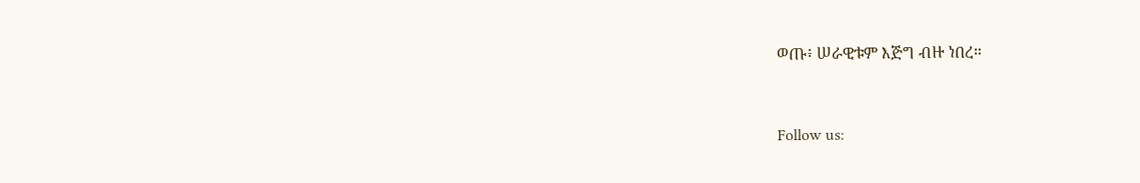ወጡ፥ ሠራዊቱም እጅግ ብዙ ነበረ።


Follow us: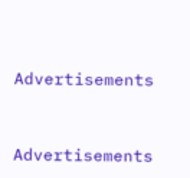Advertisements


Advertisements